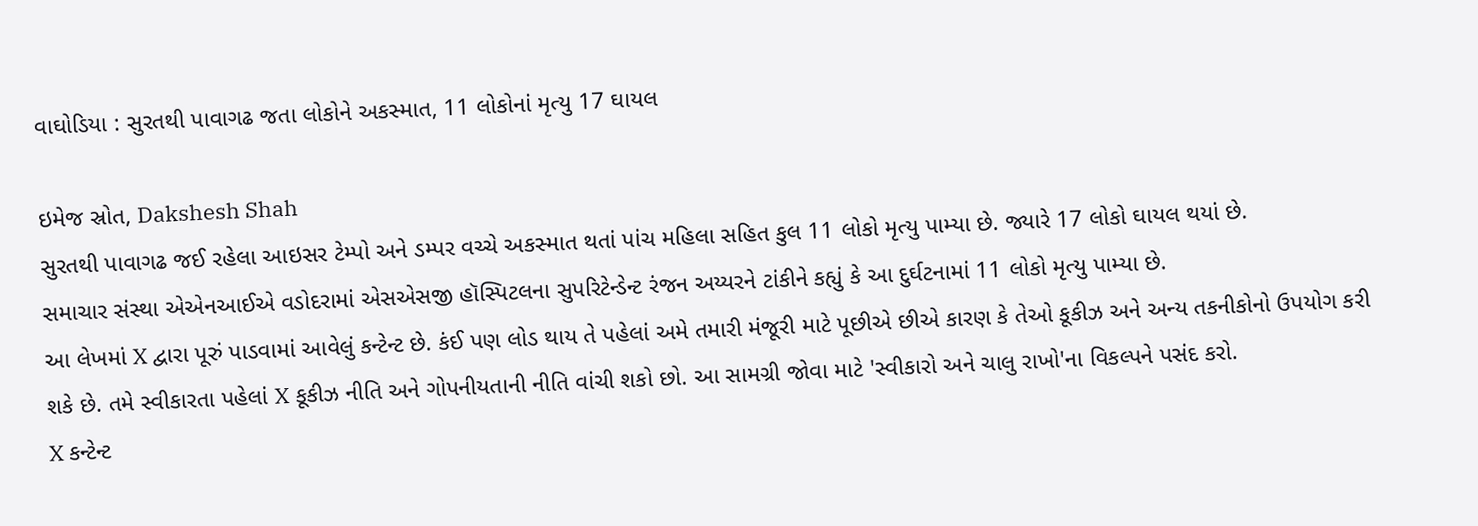વાઘોડિયા : સુરતથી પાવાગઢ જતા લોકોને અકસ્માત, 11 લોકોનાં મૃત્યુ 17 ઘાયલ

ઇમેજ સ્રોત, Dakshesh Shah
સુરતથી પાવાગઢ જઈ રહેલા આઇસર ટેમ્પો અને ડમ્પર વચ્ચે અકસ્માત થતાં પાંચ મહિલા સહિત કુલ 11 લોકો મૃત્યુ પામ્યા છે. જ્યારે 17 લોકો ઘાયલ થયાં છે.
સમાચાર સંસ્થા એએનઆઈએ વડોદરામાં એસએસજી હૉસ્પિટલના સુપરિટેન્ડેન્ટ રંજન અય્યરને ટાંકીને કહ્યું કે આ દુર્ઘટનામાં 11 લોકો મૃત્યુ પામ્યા છે.
આ લેખમાં X દ્વારા પૂરું પાડવામાં આવેલું કન્ટેન્ટ છે. કંઈ પણ લોડ થાય તે પહેલાં અમે તમારી મંજૂરી માટે પૂછીએ છીએ કારણ કે તેઓ કૂકીઝ અને અન્ય તકનીકોનો ઉપયોગ કરી શકે છે. તમે સ્વીકારતા પહેલાં X કૂકીઝ નીતિ અને ગોપનીયતાની નીતિ વાંચી શકો છો. આ સામગ્રી જોવા માટે 'સ્વીકારો અને ચાલુ રાખો'ના વિકલ્પને પસંદ કરો.
X કન્ટેન્ટ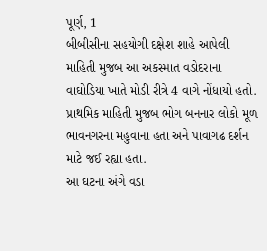પૂર્ણ, 1
બીબીસીના સહયોગી દક્ષેશ શાહે આપેલી માહિતી મુજબ આ અકસ્માત વડોદરાના વાઘોડિયા ખાતે મોડી રીત્રે 4 વાગે નોંધાયો હતો.
પ્રાથમિક માહિતી મુજબ ભોગ બનનાર લોકો મૂળ ભાવનગરના મહુવાના હતા અને પાવાગઢ દર્શન માટે જઈ રહ્યા હતા.
આ ઘટના અંગે વડા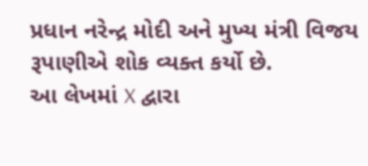પ્રધાન નરેન્દ્ર મોદી અને મુખ્ય મંત્રી વિજય રૂપાણીએ શોક વ્યક્ત કર્યો છે.
આ લેખમાં X દ્વારા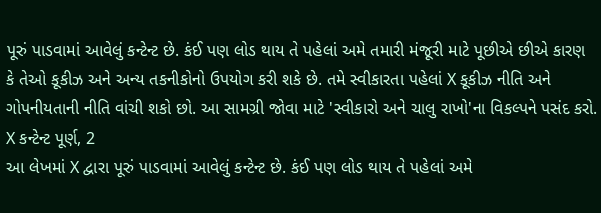પૂરું પાડવામાં આવેલું કન્ટેન્ટ છે. કંઈ પણ લોડ થાય તે પહેલાં અમે તમારી મંજૂરી માટે પૂછીએ છીએ કારણ કે તેઓ કૂકીઝ અને અન્ય તકનીકોનો ઉપયોગ કરી શકે છે. તમે સ્વીકારતા પહેલાં X કૂકીઝ નીતિ અને ગોપનીયતાની નીતિ વાંચી શકો છો. આ સામગ્રી જોવા માટે 'સ્વીકારો અને ચાલુ રાખો'ના વિકલ્પને પસંદ કરો.
X કન્ટેન્ટ પૂર્ણ, 2
આ લેખમાં X દ્વારા પૂરું પાડવામાં આવેલું કન્ટેન્ટ છે. કંઈ પણ લોડ થાય તે પહેલાં અમે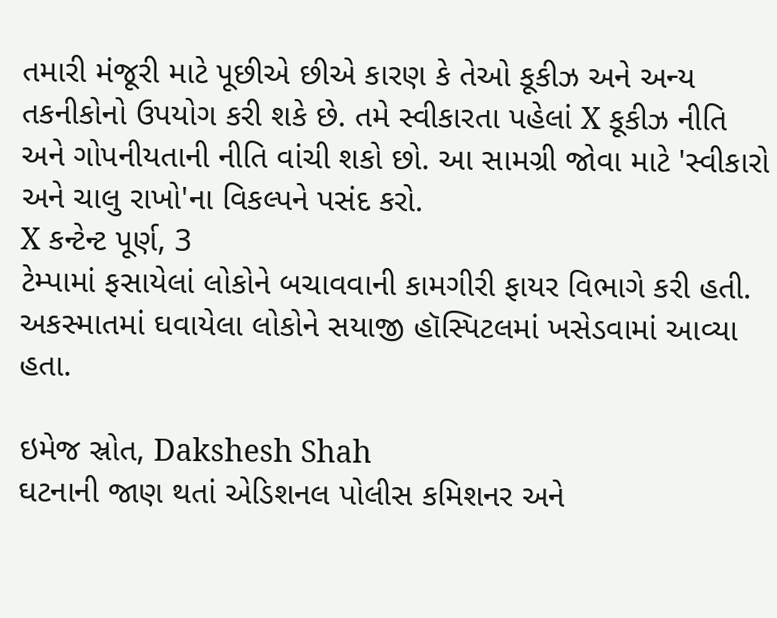તમારી મંજૂરી માટે પૂછીએ છીએ કારણ કે તેઓ કૂકીઝ અને અન્ય તકનીકોનો ઉપયોગ કરી શકે છે. તમે સ્વીકારતા પહેલાં X કૂકીઝ નીતિ અને ગોપનીયતાની નીતિ વાંચી શકો છો. આ સામગ્રી જોવા માટે 'સ્વીકારો અને ચાલુ રાખો'ના વિકલ્પને પસંદ કરો.
X કન્ટેન્ટ પૂર્ણ, 3
ટેમ્પામાં ફસાયેલાં લોકોને બચાવવાની કામગીરી ફાયર વિભાગે કરી હતી. અકસ્માતમાં ઘવાયેલા લોકોને સયાજી હૉસ્પિટલમાં ખસેડવામાં આવ્યા હતા.

ઇમેજ સ્રોત, Dakshesh Shah
ઘટનાની જાણ થતાં એડિશનલ પોલીસ કમિશનર અને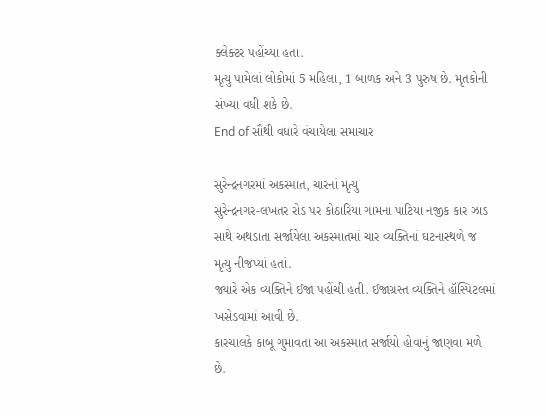ક્લેક્ટર પહોંચ્યા હતા.
મૃત્યુ પામેલાં લોકોમાં 5 મહિલા, 1 બાળક અને 3 પુરુષ છે. મૃતકોની સંખ્યા વધી શકે છે.
End of સૌથી વધારે વંચાયેલા સમાચાર

સુરેન્દ્રનગરમાં અકસ્માત, ચારનાં મૃત્યુ
સુરેન્દ્રનગર-લખતર રોડ પર કોઠારિયા ગામના પાટિયા નજીક કાર ઝાડ સાથે અથડાતા સર્જાયેલા અકસ્માતમાં ચાર વ્યક્તિનાં ઘટનાસ્થળે જ મૃત્યુ નીજપ્યાં હતાં.
જ્યારે એક વ્યક્તિને ઈજા પહોંચી હતી. ઈજાગ્રસ્ત વ્યક્તિને હૉસ્પિટલમાં ખસેડવામાં આવી છે.
કારચાલકે કાબૂ ગુમાવતા આ અકસ્માત સર્જાયો હોવાનું જાણવા મળે છે.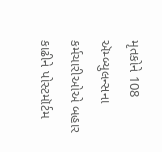મૃતકોને 108 ઍમ્બ્યુલન્સના કર્મચારીઓએ બહાર કાઢીને પોસ્ટમૉર્ટમ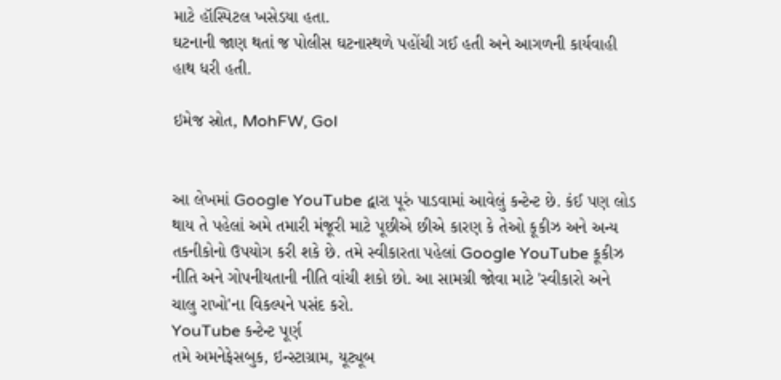માટે હૉસ્પિટલ ખસેડયા હતા.
ઘટનાની જાણ થતાં જ પોલીસ ઘટનાસ્થળે પહોંચી ગઈ હતી અને આગળની કાર્યવાહી હાથ ધરી હતી.

ઇમેજ સ્રોત, MohFW, GoI


આ લેખમાં Google YouTube દ્વારા પૂરું પાડવામાં આવેલું કન્ટેન્ટ છે. કંઈ પણ લોડ થાય તે પહેલાં અમે તમારી મંજૂરી માટે પૂછીએ છીએ કારણ કે તેઓ કૂકીઝ અને અન્ય તકનીકોનો ઉપયોગ કરી શકે છે. તમે સ્વીકારતા પહેલાં Google YouTube કૂકીઝ નીતિ અને ગોપનીયતાની નીતિ વાંચી શકો છો. આ સામગ્રી જોવા માટે 'સ્વીકારો અને ચાલુ રાખો'ના વિકલ્પને પસંદ કરો.
YouTube કન્ટેન્ટ પૂર્ણ
તમે અમનેફેસબુક, ઇન્સ્ટાગ્રામ, યૂટ્યૂબ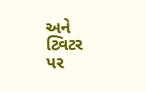અને ટ્વિટર પર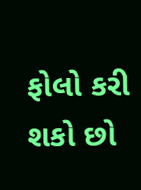ફોલો કરી શકો છો